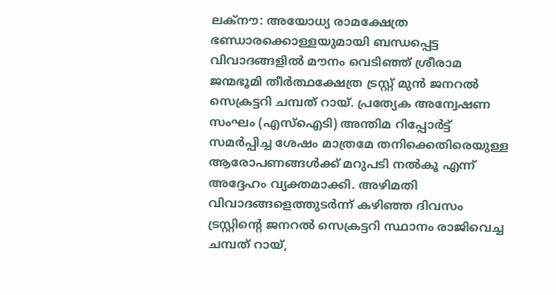ലക്നൗ: അയോധ്യ രാമക്ഷേത്ര ഭണ്ഡാരക്കൊള്ളയുമായി ബന്ധപ്പെട്ട വിവാദങ്ങളിൽ മൗനം വെടിഞ്ഞ് ശ്രീരാമ ജന്മഭൂമി തീർത്ഥക്ഷേത്ര ട്രസ്റ്റ് മുൻ ജനറൽ സെക്രട്ടറി ചമ്പത് റായ്. പ്രത്യേക അന്വേഷണ സംഘം (എസ്ഐടി) അന്തിമ റിപ്പോർട്ട് സമർപ്പിച്ച ശേഷം മാത്രമേ തനിക്കെതിരെയുള്ള ആരോപണങ്ങൾക്ക് മറുപടി നൽകൂ എന്ന് അദ്ദേഹം വ്യക്തമാക്കി. അഴിമതി വിവാദങ്ങളെത്തുടർന്ന് കഴിഞ്ഞ ദിവസം ട്രസ്റ്റിന്റെ ജനറൽ സെക്രട്ടറി സ്ഥാനം രാജിവെച്ച ചമ്പത് റായ്,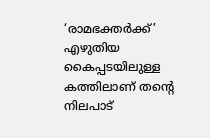‘രാമഭക്തർക്ക്’ എഴുതിയ കൈപ്പടയിലുള്ള കത്തിലാണ് തന്റെ നിലപാട്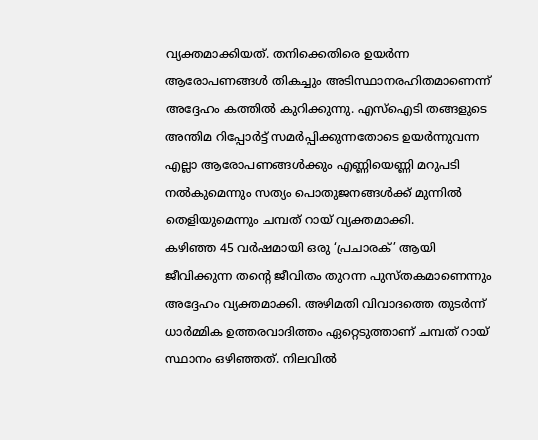വ്യക്തമാക്കിയത്. തനിക്കെതിരെ ഉയർന്ന ആരോപണങ്ങൾ തികച്ചും അടിസ്ഥാനരഹിതമാണെന്ന് അദ്ദേഹം കത്തിൽ കുറിക്കുന്നു. എസ്ഐടി തങ്ങളുടെ അന്തിമ റിപ്പോർട്ട് സമർപ്പിക്കുന്നതോടെ ഉയർന്നുവന്ന എല്ലാ ആരോപണങ്ങൾക്കും എണ്ണിയെണ്ണി മറുപടി നൽകുമെന്നും സത്യം പൊതുജനങ്ങൾക്ക് മുന്നിൽ തെളിയുമെന്നും ചമ്പത് റായ് വ്യക്തമാക്കി.
കഴിഞ്ഞ 45 വർഷമായി ഒരു ‘പ്രചാരക്’ ആയി ജീവിക്കുന്ന തന്റെ ജീവിതം തുറന്ന പുസ്തകമാണെന്നും അദ്ദേഹം വ്യക്തമാക്കി. അഴിമതി വിവാദത്തെ തുടർന്ന് ധാർമ്മിക ഉത്തരവാദിത്തം ഏറ്റെടുത്താണ് ചമ്പത് റായ് സ്ഥാനം ഒഴിഞ്ഞത്. നിലവിൽ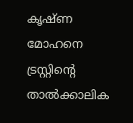കൃഷ്ണ മോഹനെ ട്രസ്റ്റിന്റെ താൽക്കാലിക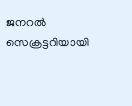ജനറൽ സെക്രട്ടറിയായി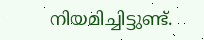നിയമിച്ചിട്ടുണ്ട്.